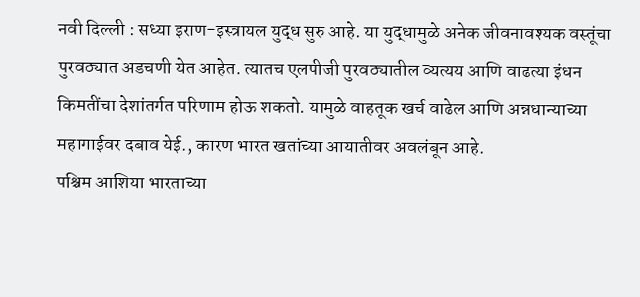नवी दिल्ली : सध्या इराण-इस्त्रायल युद्ध सुरु आहे. या युद्धामुळे अनेक जीवनावश्यक वस्तूंचा पुरवठ्यात अडचणी येत आहेत. त्यातच एलपीजी पुरवठ्यातील व्यत्यय आणि वाढत्या इंधन किमतींचा देशांतर्गत परिणाम होऊ शकतो. यामुळे वाहतूक खर्च वाढेल आणि अन्नधान्याच्या महागाईवर दबाव येई., कारण भारत खतांच्या आयातीवर अवलंबून आहे.
पश्चिम आशिया भारताच्या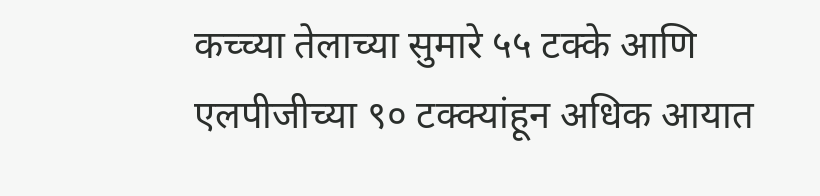कच्च्या तेलाच्या सुमारे ५५ टक्के आणि एलपीजीच्या ९० टक्क्यांहून अधिक आयात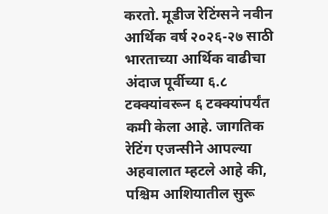करतो. मूडीज रेटिंग्सने नवीन आर्थिक वर्ष २०२६-२७ साठी भारताच्या आर्थिक वाढीचा अंदाज पूर्वीच्या ६.८ टक्क्यांवरून ६ टक्क्यांपर्यंत कमी केला आहे. जागतिक रेटिंग एजन्सीने आपल्या अहवालात म्हटले आहे की, पश्चिम आशियातील सुरू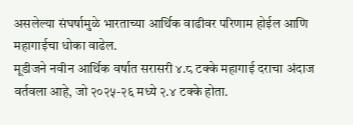असलेल्या संघर्षामुळे भारताच्या आर्थिक वाढीवर परिणाम होईल आणि महागाईचा धोका वाढेल.
मूडीजने नवीन आर्थिक वर्षात सरासरी ४.८ टक्के महागाई दराचा अंदाज वर्तवला आहे, जो २०२५-२६ मध्ये २.४ टक्के होता.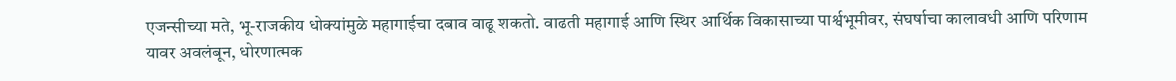एजन्सीच्या मते, भू-राजकीय धोक्यांमुळे महागाईचा दबाव वाढू शकतो. वाढती महागाई आणि स्थिर आर्थिक विकासाच्या पार्श्वभूमीवर, संघर्षाचा कालावधी आणि परिणाम यावर अवलंबून, धोरणात्मक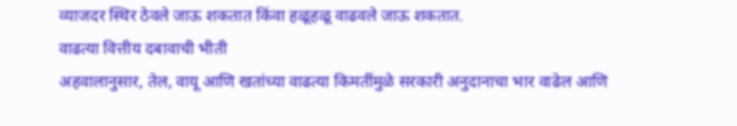व्याजदर स्थिर ठेवले जाऊ शकतात किंवा हळूहळू वाढवले जाऊ शकतात.
वाढत्या वित्तीय दबावाची भीती
अहवालानुसार, तेल, वायू आणि खतांच्या वाढत्या किमतींमुळे सरकारी अनुदानाचा भार वाढेल आणि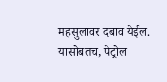महसुलावर दबाव येईल. यासोबतच, पेट्रोल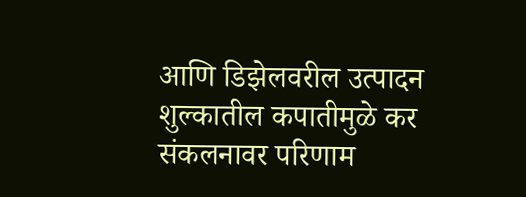आणि डिझेलवरील उत्पादन शुल्कातील कपातीमुळे कर संकलनावर परिणाम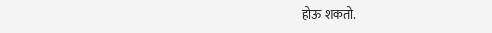होऊ शकतो.